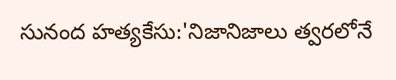సునంద హత్యకేసు:'నిజానిజాలు త్వరలోనే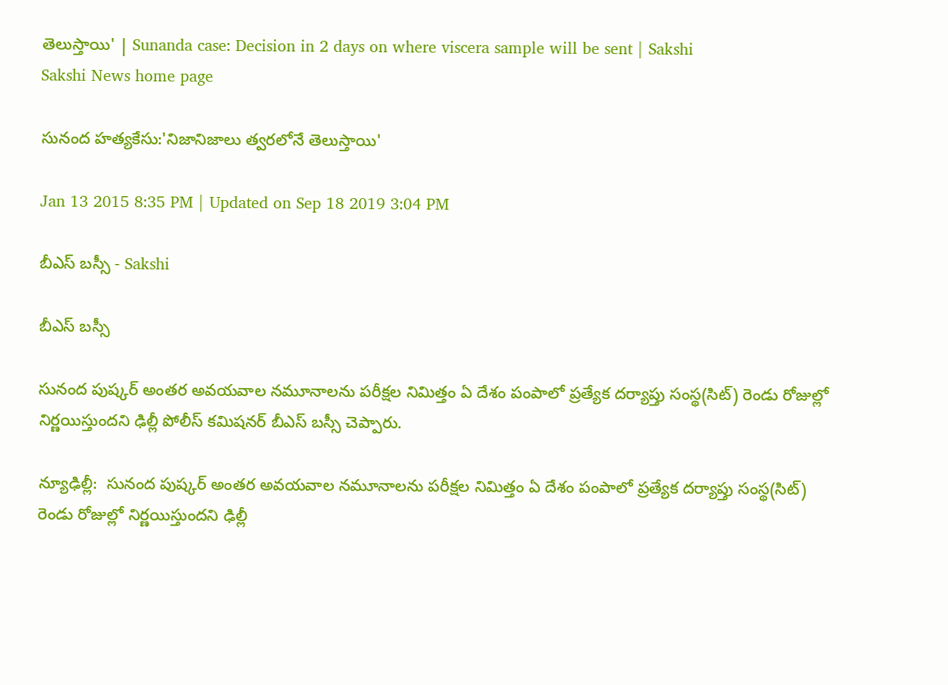తెలుస్తాయి' | Sunanda case: Decision in 2 days on where viscera sample will be sent | Sakshi
Sakshi News home page

సునంద హత్యకేసు:'నిజానిజాలు త్వరలోనే తెలుస్తాయి'

Jan 13 2015 8:35 PM | Updated on Sep 18 2019 3:04 PM

బీఎస్ బస్సీ - Sakshi

బీఎస్ బస్సీ

సునంద పుష్కర్ అంతర అవయవాల నమూనాలను పరీక్షల నిమిత్తం ఏ దేశం పంపాలో ప్రత్యేక దర్యాప్తు సంస్థ(సిట్) రెండు రోజుల్లో నిర్ణయిస్తుందని ఢిల్లీ పోలీస్ కమిషనర్ బీఎస్ బస్సీ చెప్పారు.

న్యూఢిల్లీ:  సునంద పుష్కర్ అంతర అవయవాల నమూనాలను పరీక్షల నిమిత్తం ఏ దేశం పంపాలో ప్రత్యేక దర్యాప్తు సంస్థ(సిట్) రెండు రోజుల్లో నిర్ణయిస్తుందని ఢిల్లీ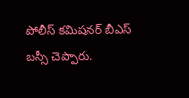పోలీస్ కమిషనర్ బీఎస్ బస్సీ చెప్పారు.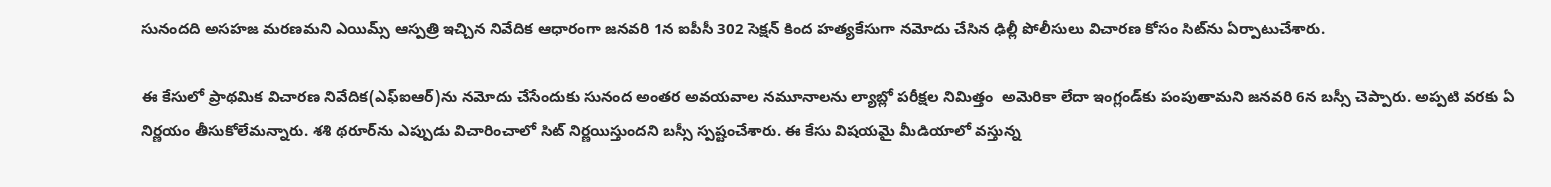సునందది అసహజ మరణమని ఎయిమ్స్ ఆస్పత్రి ఇచ్చిన నివేదిక ఆధారంగా జనవరి 1న ఐపీసీ 302 సెక్షన్ కింద హత్యకేసుగా నమోదు చేసిన ఢిల్లీ పోలీసులు విచారణ కోసం సిట్‌ను ఏర్పాటుచేశారు.

ఈ కేసులో ప్రాథమిక విచారణ నివేదిక(ఎఫ్‌ఐఆర్)ను నమోదు చేసేందుకు సునంద అంతర అవయవాల నమూనాలను ల్యాబ్లో పరీక్షల నిమిత్తం  అమెరికా లేదా ఇంగ్లండ్‌కు పంపుతామని జనవరి 6న బస్సీ చెప్పారు. అప్పటి వరకు ఏ నిర్ణయం తీసుకోలేమన్నారు. శశి థరూర్‌ను ఎప్పుడు విచారించాలో సిట్ నిర్ణయిస్తుందని బస్సీ స్పష్టంచేశారు. ఈ కేసు విషయమై మీడియాలో వస్తున్న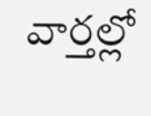వార్తల్లో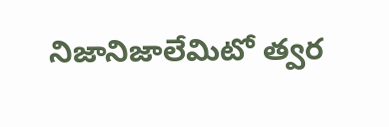నిజానిజాలేమిటో త్వర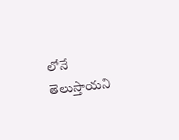లోనే తెలుస్తాయని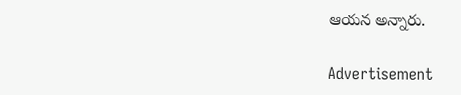ఆయన అన్నారు.

Advertisement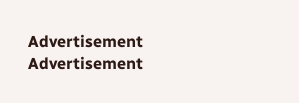Advertisement
Advertisement